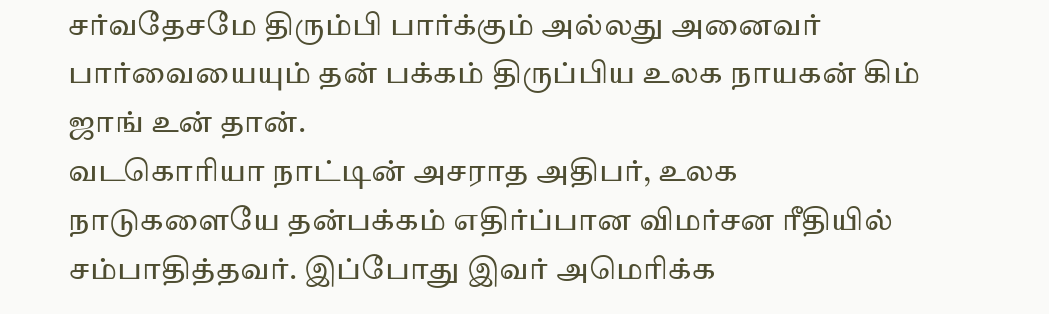சர்வதேசமே திரும்பி பார்க்கும் அல்லது அனைவர் பார்வையையும் தன் பக்கம் திருப்பிய உலக நாயகன் கிம் ஜாங் உன் தான்.
வடகொரியா நாட்டின் அசராத அதிபர், உலக நாடுகளையே தன்பக்கம் எதிர்ப்பான விமர்சன ரீதியில் சம்பாதித்தவர். இப்போது இவர் அமெரிக்க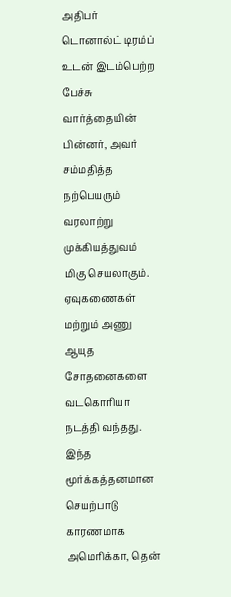அதிபர் டொனால்ட் டிரம்ப் உடன் இடம்பெற்ற பேச்சு வார்த்தையின் பின்னர், அவர் சம்மதித்த நற்பெயரும் வரலாற்று முக்கியத்துவம் மிகு செயலாகும். ஏவுகணைகள் மற்றும் அணு ஆயுத சோதனைகளை வடகொரியா நடத்தி வந்தது.
இந்த மூர்க்கத்தனமான செயற்பாடு காரணமாக அமெரிக்கா, தென்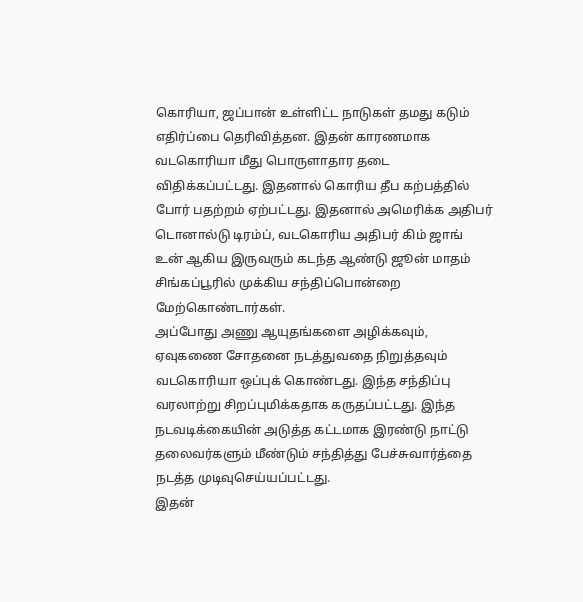கொரியா, ஜப்பான் உள்ளிட்ட நாடுகள் தமது கடும் எதிர்ப்பை தெரிவித்தன. இதன் காரணமாக வடகொரியா மீது பொருளாதார தடை விதிக்கப்பட்டது. இதனால் கொரிய தீப கற்பத்தில் போர் பதற்றம் ஏற்பட்டது. இதனால் அமெரிக்க அதிபர் டொனால்டு டிரம்ப், வடகொரிய அதிபர் கிம் ஜாங் உன் ஆகிய இருவரும் கடந்த ஆண்டு ஜூன் மாதம் சிங்கப்பூரில் முக்கிய சந்திப்பொன்றை மேற்கொண்டார்கள்.
அப்போது அணு ஆயுதங்களை அழிக்கவும், ஏவுகணை சோதனை நடத்துவதை நிறுத்தவும் வடகொரியா ஒப்புக் கொண்டது. இந்த சந்திப்பு வரலாற்று சிறப்புமிக்கதாக கருதப்பட்டது. இந்த நடவடிக்கையின் அடுத்த கட்டமாக இரண்டு நாட்டு தலைவர்களும் மீண்டும் சந்தித்து பேச்சுவார்த்தை நடத்த முடிவுசெய்யப்பட்டது.
இதன்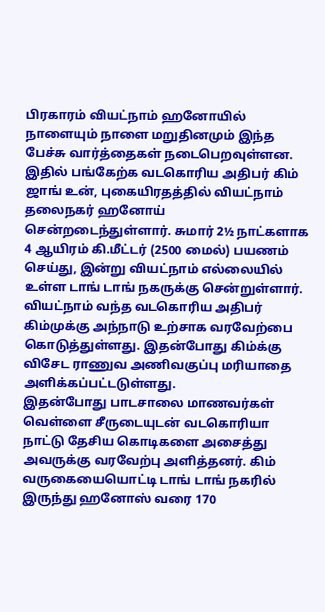பிரகாரம் வியட்நாம் ஹனோயில் நாளையும் நாளை மறுதினமும் இந்த பேச்சு வார்த்தைகள் நடைபெறவுள்ளன. இதில் பங்கேற்க வடகொரிய அதிபர் கிம் ஜாங் உன், புகையிரதத்தில் வியட்நாம் தலைநகர் ஹனோய் சென்றடைந்துள்ளார். சுமார் 2½ நாட்களாக 4 ஆயிரம் கி.மீட்டர் (2500 மைல்) பயணம் செய்து, இன்று வியட்நாம் எல்லையில் உள்ள டாங் டாங் நகருக்கு சென்றுள்ளார். வியட்நாம் வந்த வடகொரிய அதிபர் கிம்முக்கு அந்நாடு உற்சாக வரவேற்பை கொடுத்துள்ளது. இதன்போது கிம்க்கு விசேட ராணுவ அணிவகுப்பு மரியாதை அளிக்கப்பட்டடுள்ளது.
இதன்போது பாடசாலை மாணவர்கள் வெள்ளை சீருடையுடன் வடகொரியா நாட்டு தேசிய கொடிகளை அசைத்து அவருக்கு வரவேற்பு அளித்தனர். கிம் வருகையையொட்டி டாங் டாங் நகரில் இருந்து ஹனோஸ் வரை 170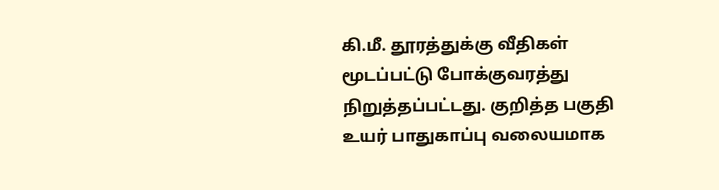கி.மீ. தூரத்துக்கு வீதிகள் மூடப்பட்டு போக்குவரத்து நிறுத்தப்பட்டது. குறித்த பகுதி உயர் பாதுகாப்பு வலையமாக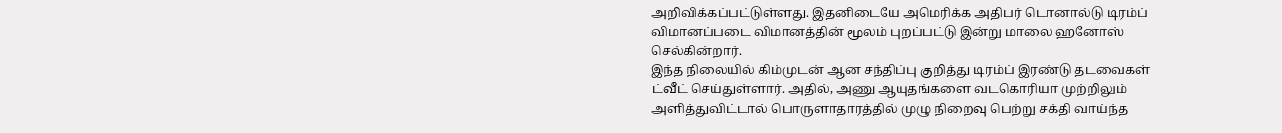அறிவிக்கப்பட்டுள்ளது. இதனிடையே அமெரிக்க அதிபர் டொனால்டு டிரம்ப் விமானப்படை விமானத்தின் மூலம் புறப்பட்டு இன்று மாலை ஹனோஸ் செல்கின்றார்.
இந்த நிலையில் கிம்முடன் ஆன சந்திப்பு குறித்து டிரம்ப் இரண்டு தடவைகள் ட்வீட் செய்துள்ளார். அதில், அணு ஆயுதங்களை வடகொரியா முற்றிலும் அளித்துவிட்டால் பொருளாதாரத்தில் முழு நிறைவு பெற்று சக்தி வாய்ந்த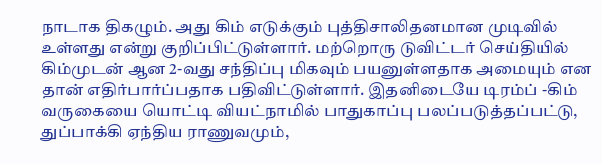நாடாக திகழும். அது கிம் எடுக்கும் புத்திசாலிதனமான முடிவில் உள்ளது என்று குறிப்பிட்டுள்ளார். மற்றொரு டுவிட்டர் செய்தியில் கிம்முடன் ஆன 2-வது சந்திப்பு மிகவும் பயனுள்ளதாக அமையும் என தான் எதிர்பார்ப்பதாக பதிவிட்டுள்ளார். இதனிடையே டிரம்ப் -கிம் வருகையை யொட்டி வியட்நாமில் பாதுகாப்பு பலப்படுத்தப்பட்டு, துப்பாக்கி ஏந்திய ராணுவமும்,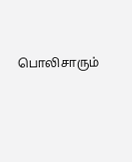பொலிசாரும்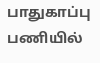பாதுகாப்பு பணியில்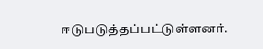ஈடுபடுத்தப்பட்டுள்ளனர்.